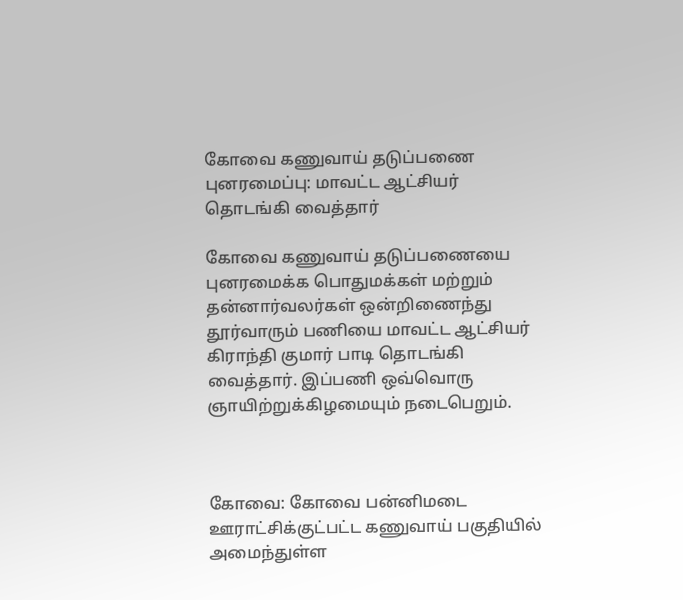கோவை கணுவாய் தடுப்பணை புனரமைப்பு: மாவட்ட ஆட்சியர் தொடங்கி வைத்தார்

கோவை கணுவாய் தடுப்பணையை புனரமைக்க பொதுமக்கள் மற்றும் தன்னார்வலர்கள் ஒன்றிணைந்து தூர்வாரும் பணியை மாவட்ட ஆட்சியர் கிராந்தி குமார் பாடி தொடங்கி வைத்தார். இப்பணி ஒவ்வொரு ஞாயிற்றுக்கிழமையும் நடைபெறும்.



கோவை: கோவை பன்னிமடை ஊராட்சிக்குட்பட்ட கணுவாய் பகுதியில் அமைந்துள்ள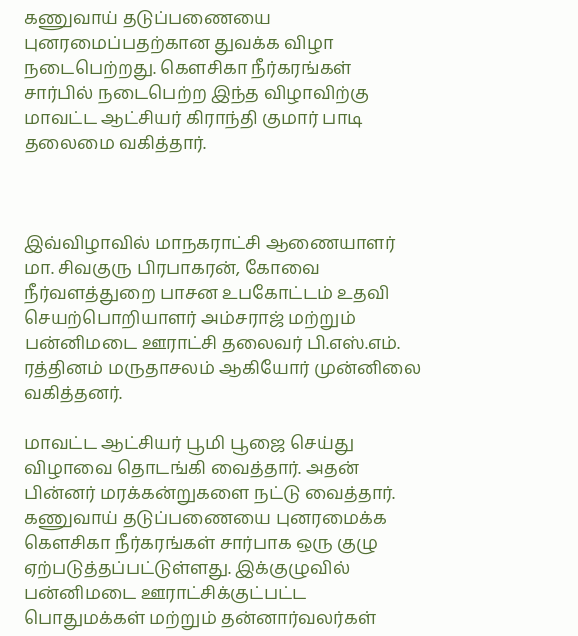கணுவாய் தடுப்பணையை புனரமைப்பதற்கான துவக்க விழா நடைபெற்றது. கெளசிகா நீர்கரங்கள் சார்பில் நடைபெற்ற இந்த விழாவிற்கு மாவட்ட ஆட்சியர் கிராந்தி குமார் பாடி தலைமை வகித்தார்.



இவ்விழாவில் மாநகராட்சி ஆணையாளர் மா. சிவகுரு பிரபாகரன், கோவை நீர்வளத்துறை பாசன உபகோட்டம் உதவி செயற்பொறியாளர் அம்சராஜ் மற்றும் பன்னிமடை ஊராட்சி தலைவர் பி.எஸ்.எம். ரத்தினம் மருதாசலம் ஆகியோர் முன்னிலை வகித்தனர்.

மாவட்ட ஆட்சியர் பூமி பூஜை செய்து விழாவை தொடங்கி வைத்தார். அதன் பின்னர் மரக்கன்றுகளை நட்டு வைத்தார். கணுவாய் தடுப்பணையை புனரமைக்க கெளசிகா நீர்கரங்கள் சார்பாக ஒரு குழு ஏற்படுத்தப்பட்டுள்ளது. இக்குழுவில் பன்னிமடை ஊராட்சிக்குட்பட்ட பொதுமக்கள் மற்றும் தன்னார்வலர்கள்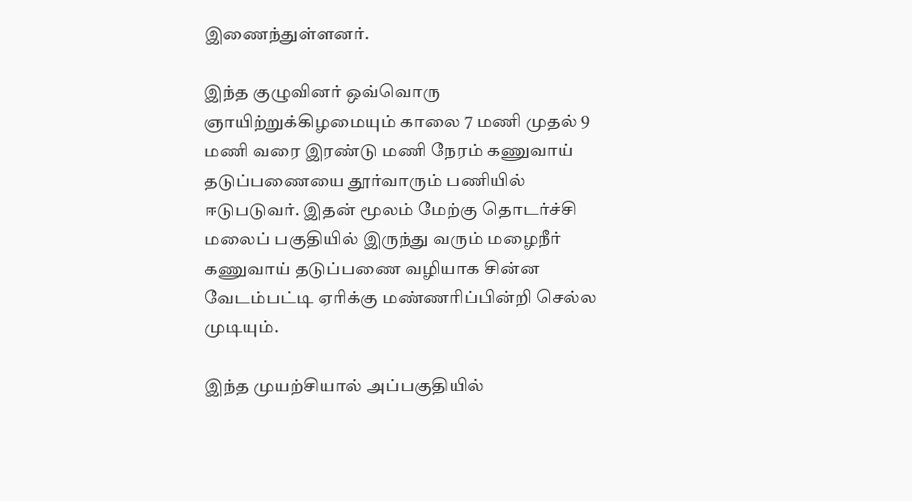இணைந்துள்ளனர்.

இந்த குழுவினர் ஒவ்வொரு ஞாயிற்றுக்கிழமையும் காலை 7 மணி முதல் 9 மணி வரை இரண்டு மணி நேரம் கணுவாய் தடுப்பணையை தூர்வாரும் பணியில் ஈடுபடுவர். இதன் மூலம் மேற்கு தொடர்ச்சி மலைப் பகுதியில் இருந்து வரும் மழைநீர் கணுவாய் தடுப்பணை வழியாக சின்ன வேடம்பட்டி ஏரிக்கு மண்ணரிப்பின்றி செல்ல முடியும்.

இந்த முயற்சியால் அப்பகுதியில்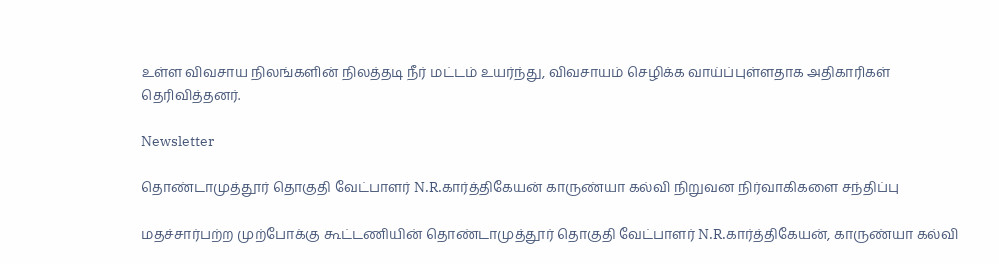உள்ள விவசாய நிலங்களின் நிலத்தடி நீர் மட்டம் உயர்ந்து, விவசாயம் செழிக்க வாய்ப்புள்ளதாக அதிகாரிகள் தெரிவித்தனர்.

Newsletter

தொண்டாமுத்தூர் தொகுதி வேட்பாளர் N.R.கார்த்திகேயன் காருண்யா கல்வி நிறுவன நிர்வாகிகளை சந்திப்பு

மதச்சார்பற்ற முற்போக்கு கூட்டணியின் தொண்டாமுத்தூர் தொகுதி வேட்பாளர் N.R.கார்த்திகேயன், காருண்யா கல்வி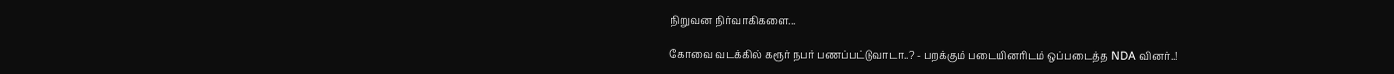நிறுவன நிர்வாகிகளை...

கோவை வடக்கில் கரூர் நபர் பணப்பட்டுவாடா..? - பறக்கும் படையினரிடம் ஒப்படைத்த NDA வினர்..!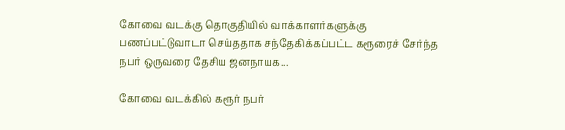கோவை வடக்கு தொகுதியில் வாக்காளர்களுக்கு பணப்பட்டுவாடா செய்ததாக சந்தேகிக்கப்பட்ட கரூரைச் சேர்ந்த நபர் ஒருவரை தேசிய ஜனநாயக...

கோவை வடக்கில் கரூர் நபர்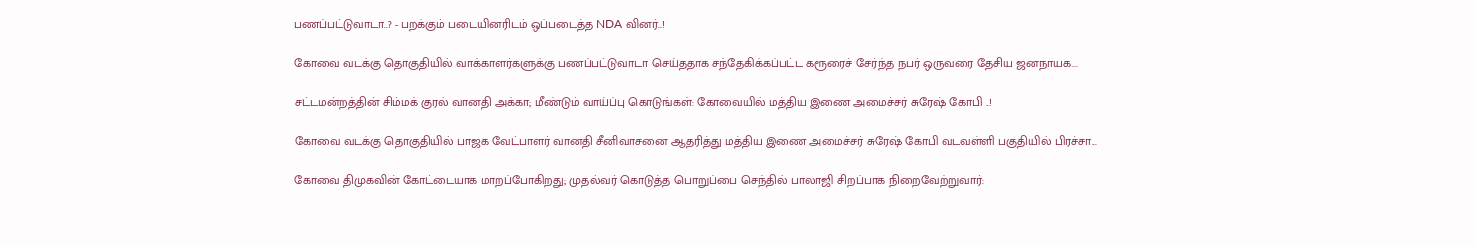பணப்பட்டுவாடா..? - பறக்கும் படையினரிடம் ஒப்படைத்த NDA வினர்..!

கோவை வடக்கு தொகுதியில் வாக்காளர்களுக்கு பணப்பட்டுவாடா செய்ததாக சந்தேகிக்கப்பட்ட கரூரைச் சேர்ந்த நபர் ஒருவரை தேசிய ஜனநாயக...

சட்டமன்றத்தின் சிம்மக் குரல் வானதி அக்கா; மீண்டும் வாய்ப்பு கொடுங்கள்: கோவையில் மத்திய இணை அமைச்சர் சுரேஷ் கோபி ..!

கோவை வடக்கு தொகுதியில் பாஜக வேட்பாளர் வானதி சீனிவாசனை ஆதரித்து மத்திய இணை அமைச்சர் சுரேஷ் கோபி வடவள்ளி பகுதியில் பிரச்சா...

கோவை திமுகவின் கோட்டையாக மாறப்போகிறது; முதல்வர் கொடுத்த பொறுப்பை செந்தில் பாலாஜி சிறப்பாக நிறைவேற்றுவார்: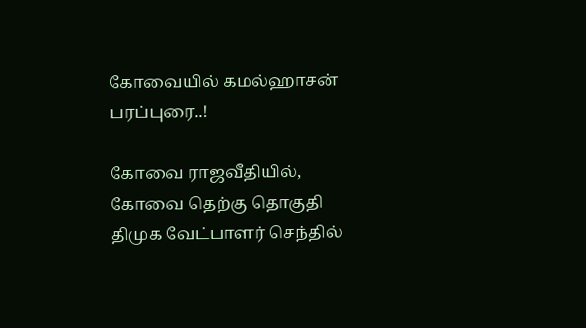கோவையில் கமல்ஹாசன் பரப்புரை..!

கோவை ராஜவீதியில், கோவை தெற்கு தொகுதி திமுக வேட்பாளர் செந்தில்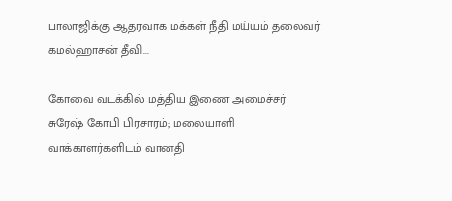பாலாஜிக்கு ஆதரவாக மக்கள் நீதி மய்யம் தலைவர் கமல்ஹாசன் தீவி...

கோவை வடக்கில் மத்திய இணை அமைச்சர் சுரேஷ் கோபி பிரசாரம்; மலையாளி வாக்காளர்களிடம் வானதி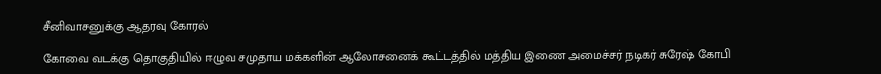சீனிவாசனுக்கு ஆதரவு கோரல்

கோவை வடக்கு தொகுதியில் ஈழுவ சமுதாய மக்களின் ஆலோசனைக் கூட்டத்தில் மத்திய இணை அமைச்சர் நடிகர் சுரேஷ் கோபி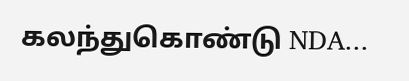கலந்துகொண்டு NDA...